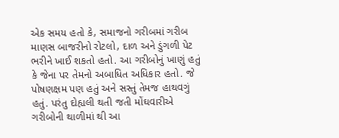એક સમય હતો કે, સમાજનો ગરીબમાં ગરીબ માણસ બાજરીનો રોટલો, દાળ અને ડુંગળી પેટ ભરીને ખાઈ શકતો હતો. આ ગરીબોનું ખાણું હતું કે જેના પર તેમનો અબાધિત અધિકાર હતો. જે પોષણક્ષમ પણ હતું અને સસ્તું તેમજ હાથવગું હતું. પરંતુ દોહ્યલી થતી જતી મોંઘવારીએ ગરીબોની થાળીમાં થી આ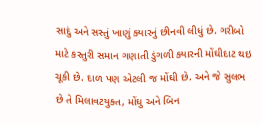સાદું અને સસ્તું ખાણું ક્યારનું છીનવી લીધું છે. ગરીબો માટે કસ્તુરી સમાન ગણાતી ડુંગળી ક્યારની મોંઘીદાટ થઇ ચૂકી છે. દાળ પણ એટલી જ મોંઘી છે. અને જે સુલભ છે તે મિલાવટયુક્ત, મોંઘુ અને બિન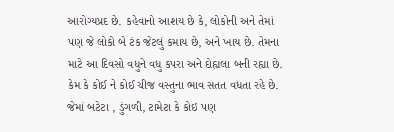આરોગ્યપ્રદ છે. કહેવાનો આશય છે કે, લોકોની અને તેમાં પણ જે લોકો બે ટંક જેટલું કમાય છે, અને ખાય છે. તેમના માટે આ દિવસો વધુને વધુ કપરા અને દોહ્યલા બની રહ્યા છે. કેમ કે કોઈ ને કોઈ ચીજ વસ્તુના ભાવ સતત વધતા રહે છે. જેમાં બટેટા , ડુંગળી, ટામેટા કે કોઇ પણ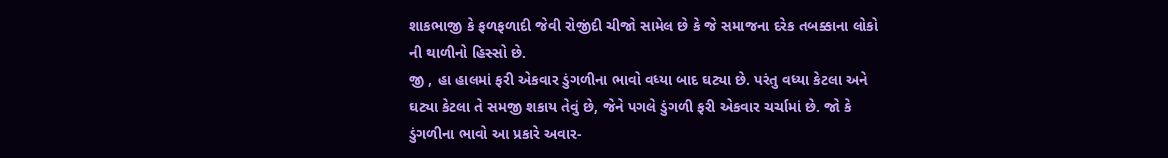શાકભાજી કે ફળફળાદી જેવી રોજીંદી ચીજો સામેલ છે કે જે સમાજના દરેક તબક્કાના લોકો ની થાળીનો હિસ્સો છે.
જી , હા હાલમાં ફરી એકવાર ડુંગળીના ભાવો વધ્યા બાદ ઘટ્યા છે. પરંતુ વધ્યા કેટલા અને ઘટ્યા કેટલા તે સમજી શકાય તેવું છે, જેને પગલે ડુંગળી ફરી એકવાર ચર્ચામાં છે. જો કે ડુંગળીના ભાવો આ પ્રકારે અવાર-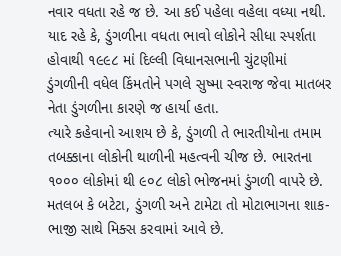નવાર વધતા રહે જ છે. આ કઈ પહેલા વહેલા વધ્યા નથી. યાદ રહે કે, ડુંગળીના વધતા ભાવો લોકોને સીધા સ્પર્શતા હોવાથી ૧૯૯૮ માં દિલ્લી વિધાનસભાની ચુંટણીમાં ડુંગળીની વધેલ કિંમતોને પગલે સુષ્મા સ્વરાજ જેવા માતબર નેતા ડુંગળીના કારણે જ હાર્યા હતા.
ત્યારે કહેવાનો આશય છે કે, ડુંગળી તે ભારતીયોના તમામ તબક્કાના લોકોની થાળીની મહત્વની ચીજ છે. ભારતના ૧૦૦૦ લોકોમાં થી ૯૦૮ લોકો ભોજનમાં ડુંગળી વાપરે છે. મતલબ કે બટેટા, ડુંગળી અને ટામેટા તો મોટાભાગના શાક-ભાજી સાથે મિક્સ કરવામાં આવે છે.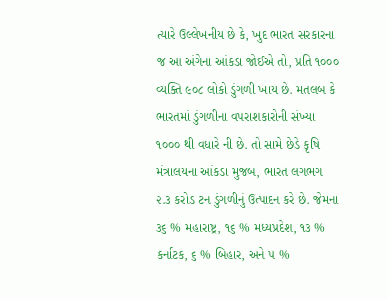ત્યારે ઉલ્લેખનીય છે કે, ખુદ ભારત સરકારના જ આ અંગેના આંકડા જોઈએ તો, પ્રતિ ૧૦૦૦ વ્યક્તિ ૯૦૮ લોકો ડુંગળી ખાય છે. મતલબ કે ભારતમાં ડુંગળીના વપરાશકારોની સંખ્યા ૧૦૦૦ થી વધારે ની છે. તો સામે છેડે કૃષિ મંત્રાલયના આંકડા મુજબ, ભારત લગભગ ૨.૩ કરોડ ટન ડુંગળીનું ઉત્પાદન કરે છે. જેમના ૩૬ % મહારાષ્ટ્ર, ૧૬ % મધ્યપ્રદેશ, ૧૩ % કર્નાટક, ૬ % બિહાર, અને ૫ %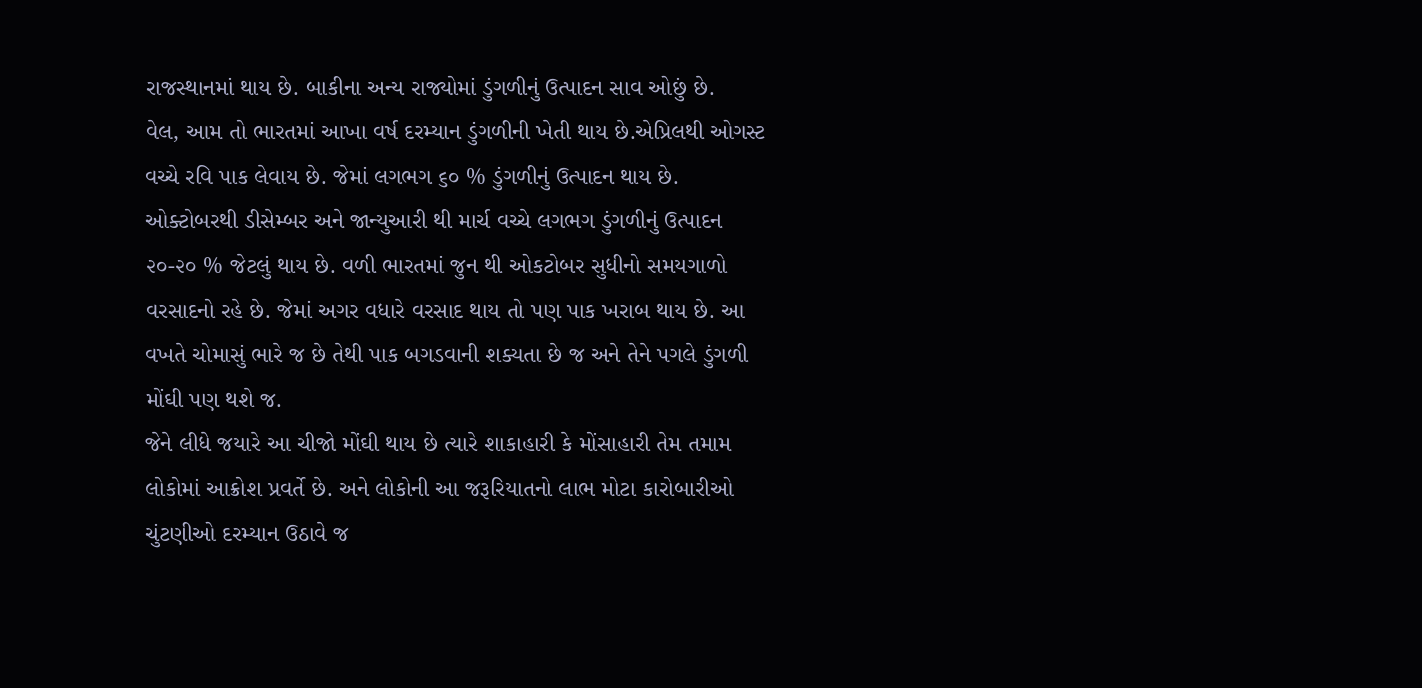રાજસ્થાનમાં થાય છે. બાકીના અન્ય રાજ્યોમાં ડુંગળીનું ઉત્પાદન સાવ ઓછું છે.
વેલ, આમ તો ભારતમાં આખા વર્ષ દરમ્યાન ડુંગળીની ખેતી થાય છે.એપ્રિલથી ઓગસ્ટ વચ્ચે રવિ પાક લેવાય છે. જેમાં લગભગ ૬૦ % ડુંગળીનું ઉત્પાદન થાય છે. ઓક્ટોબરથી ડીસેમ્બર અને જાન્યુઆરી થી માર્ચ વચ્ચે લગભગ ડુંગળીનું ઉત્પાદન ૨૦-૨૦ % જેટલું થાય છે. વળી ભારતમાં જુન થી ઓકટોબર સુધીનો સમયગાળો વરસાદનો રહે છે. જેમાં અગર વધારે વરસાદ થાય તો પણ પાક ખરાબ થાય છે. આ વખતે ચોમાસું ભારે જ છે તેથી પાક બગડવાની શક્યતા છે જ અને તેને પગલે ડુંગળી મોંઘી પણ થશે જ.
જેને લીધે જયારે આ ચીજો મોંઘી થાય છે ત્યારે શાકાહારી કે મોંસાહારી તેમ તમામ લોકોમાં આક્રોશ પ્રવર્તે છે. અને લોકોની આ જરૂરિયાતનો લાભ મોટા કારોબારીઓ ચુંટણીઓ દરમ્યાન ઉઠાવે જ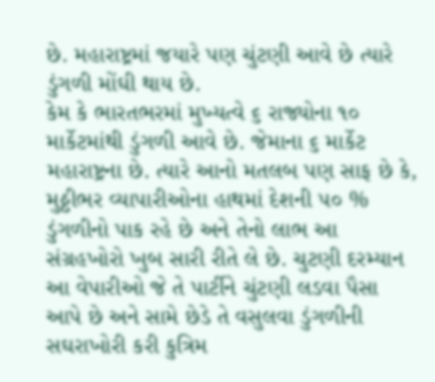છે. મહારાષ્ટ્રમાં જયારે પણ ચુંટણી આવે છે ત્યારે ડુંગળી મોંઘી થાય છે.
કેમ કે ભારતભરમાં મુખ્યત્વે ૬ રાજ્યોના ૧૦ માર્કેટમાંથી ડુંગળી આવે છે. જેમાના ૬ માર્કેટ મહારાષ્ટ્રના છે. ત્યારે આનો મતલબ પણ સાફ છે કે, મુઠ્ઠીભર વ્યાપારીઓના હાથમાં દેશની ૫૦ % ડુંગળીનો પાક રહે છે અને તેનો લાભ આ સંગ્રહખોરો ખુબ સારી રીતે લે છે. ચુટણી દરમ્યાન આ વેપારીઓ જે તે પાર્ટીને ચુંટણી લડવા પૈસા આપે છે અને સામે છેડે તે વસુલવા ડુંગળીની સઘરાખોરી કરી કુત્રિમ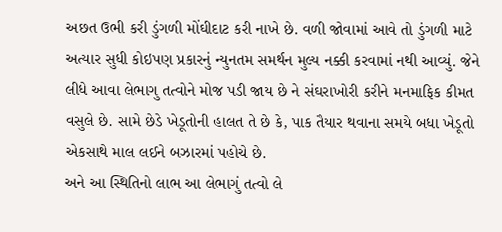અછત ઉભી કરી ડુંગળી મોંઘીદાટ કરી નાખે છે. વળી જોવામાં આવે તો ડુંગળી માટે અત્યાર સુધી કોઇપણ પ્રકારનું ન્યુનતમ સમર્થન મુલ્ય નક્કી કરવામાં નથી આવ્યું. જેને લીધે આવા લેભાગુ તત્વોને મોજ પડી જાય છે ને સંઘરાખોરી કરીને મનમાફિક કીમત વસુલે છે. સામે છેડે ખેડૂતોની હાલત તે છે કે, પાક તૈયાર થવાના સમયે બધા ખેડૂતો એકસાથે માલ લઈને બઝારમાં પહોચે છે.
અને આ સ્થિતિનો લાભ આ લેભાગું તત્વો લે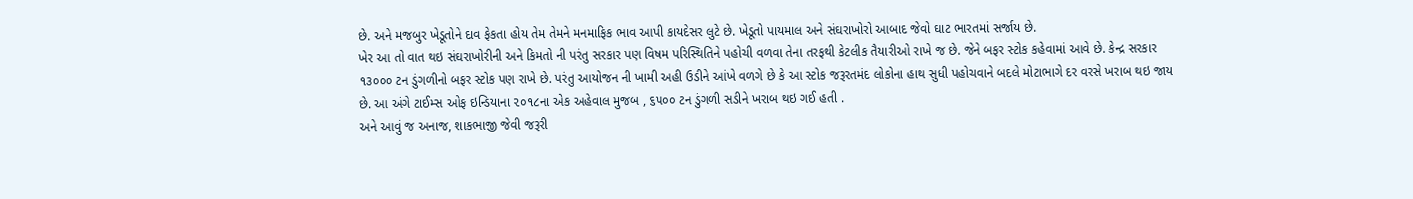છે. અને મજબુર ખેડૂતોને દાવ ફેકતા હોય તેમ તેમને મનમાફિક ભાવ આપી કાયદેસર લુટે છે. ખેડૂતો પાયમાલ અને સંઘરાખોરો આબાદ જેવો ઘાટ ભારતમાં સર્જાય છે.
ખેર આ તો વાત થઇ સંઘરાખોરીની અને કિમતો ની પરંતુ સરકાર પણ વિષમ પરિસ્થિતિને પહોચી વળવા તેના તરફથી કેટલીક તૈયારીઓ રાખે જ છે. જેને બફર સ્ટોક કહેવામાં આવે છે. કેન્દ્ર સરકાર ૧૩૦૦૦ ટન ડુંગળીનો બફર સ્ટોક પણ રાખે છે. પરંતુ આયોજન ની ખામી અહી ઉડીને આંખે વળગે છે કે આ સ્ટોક જરૂરતમંદ લોકોના હાથ સુધી પહોચવાને બદલે મોટાભાગે દર વરસે ખરાબ થઇ જાય છે. આ અંગે ટાઈમ્સ ઓફ ઇન્ડિયાના ૨૦૧૮ના એક અહેવાલ મુજબ , ૬૫૦૦ ટન ડુંગળી સડીને ખરાબ થઇ ગઈ હતી .
અને આવું જ અનાજ, શાકભાજી જેવી જરૂરી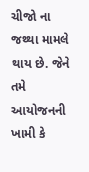ચીજો ના જથ્થા મામલે થાય છે. જેને તમે આયોજનની ખામી કે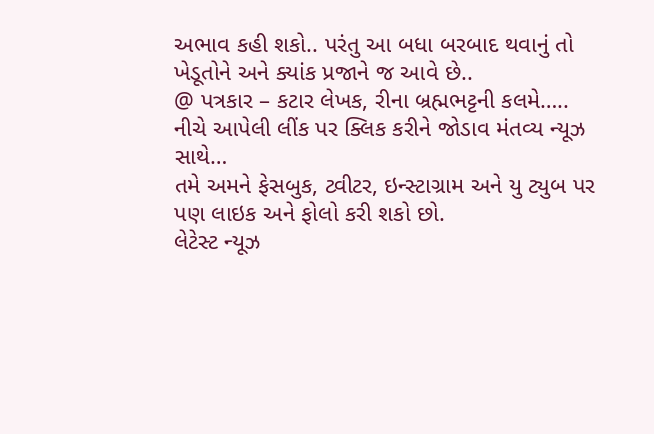અભાવ કહી શકો.. પરંતુ આ બધા બરબાદ થવાનું તો ખેડૂતોને અને ક્યાંક પ્રજાને જ આવે છે..
@ પત્રકાર – કટાર લેખક, રીના બ્રહ્મભટ્ટની કલમે…..
નીચે આપેલી લીંક પર ક્લિક કરીને જોડાવ મંતવ્ય ન્યૂઝ સાથે…
તમે અમને ફેસબુક, ટ્વીટર, ઇન્સ્ટાગ્રામ અને યુ ટ્યુબ પર પણ લાઇક અને ફોલો કરી શકો છો.
લેટેસ્ટ ન્યૂઝ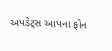અપડેટ્સ આપના ફોન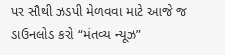પર સૌથી ઝડપી મેળવવા માટે આજે જ ડાઉનલોડ કરો “મંતવ્ય ન્યૂઝ”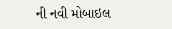ની નવી મોબાઇલ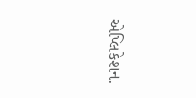એપ્લિકેશન.